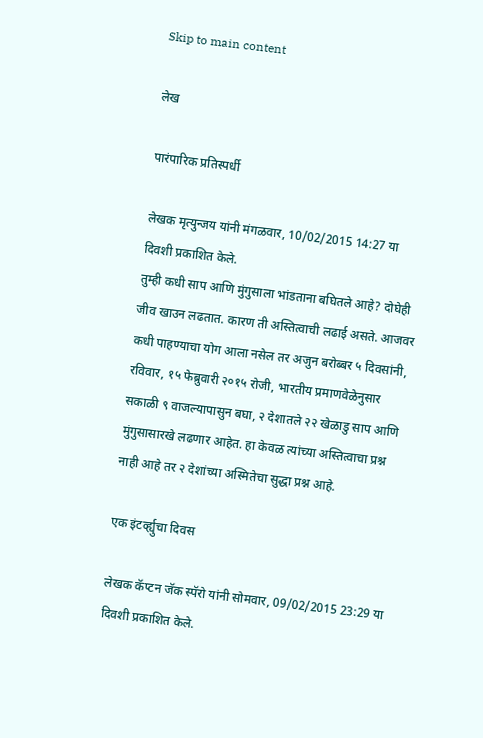Skip to main content

लेख

पारंपारिक प्रतिस्पर्धी

लेखक मृत्युन्जय यांनी मंगळवार, 10/02/2015 14:27 या दिवशी प्रकाशित केले.
तुम्ही कधी साप आणि मुंगुसाला भांडताना बघितले आहे? दोघेही जीव खाउन लढतात. कारण ती अस्तित्वाची लढाई असते. आजवर कधी पाहण्याचा योग आला नसेल तर अजुन बरोब्बर ५ दिवसांनी, रविवार, १५ फेब्रुवारी २०१५ रोजी, भारतीय प्रमाणवेळेनुसार सकाळी ९ वाजल्यापासुन बघा, २ देशातले २२ खेळाडु साप आणि मुंगुसासारखे लढणार आहेत. हा केवळ त्यांच्या अस्तित्वाचा प्रश्न नाही आहे तर २ देशांच्या अस्मितेचा सुद्धा प्रश्न आहे.

एक इंटर्व्ह्युचा दिवस

लेखक कॅप्टन जॅक स्पॅरो यांनी सोमवार, 09/02/2015 23:29 या दिवशी प्रकाशित केले.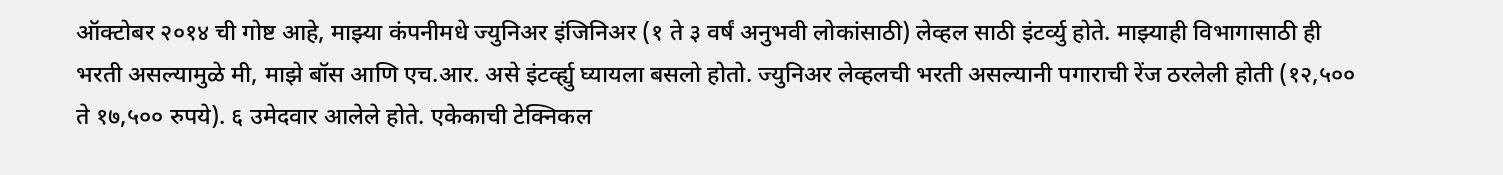ऑक्टोबर २०१४ ची गोष्ट आहे, माझ्या कंपनीमधे ज्युनिअर इंजिनिअर (१ ते ३ वर्षं अनुभवी लोकांसाठी) लेव्हल साठी इंटर्व्यु होते. माझ्याही विभागासाठी ही भरती असल्यामुळे मी, माझे बॉस आणि एच.आर. असे इंटर्व्ह्यु घ्यायला बसलो होतो. ज्युनिअर लेव्हलची भरती असल्यानी पगाराची रेंज ठरलेली होती (१२,५०० ते १७,५०० रुपये). ६ उमेदवार आलेले होते. एकेकाची टेक्निकल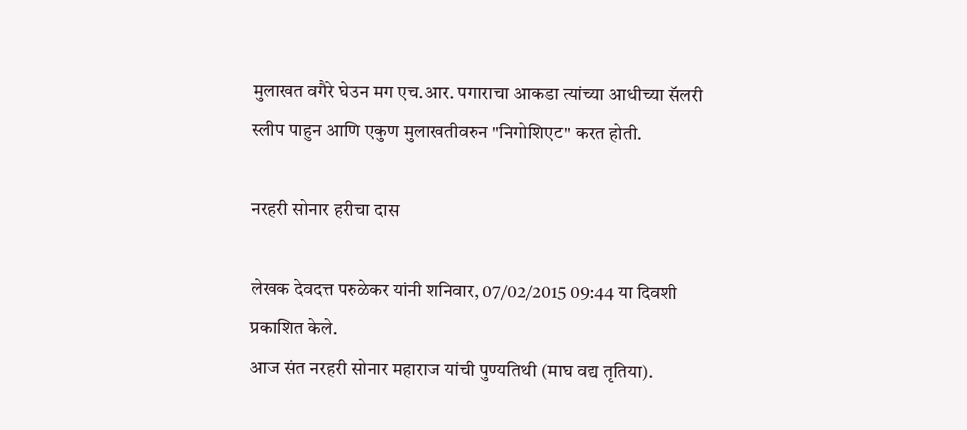मुलाखत वगैरे घेउन मग एच.आर. पगाराचा आकडा त्यांच्या आधीच्या सॅलरी स्लीप पाहुन आणि एकुण मुलाखतीवरुन "निगोशिएट" करत होती.

नरहरी सोनार हरीचा दास

लेखक देवदत्त परुळेकर यांनी शनिवार, 07/02/2015 09:44 या दिवशी प्रकाशित केले.
आज संत नरहरी सोनार महाराज यांची पुण्यतिथी (माघ वद्य तृतिया).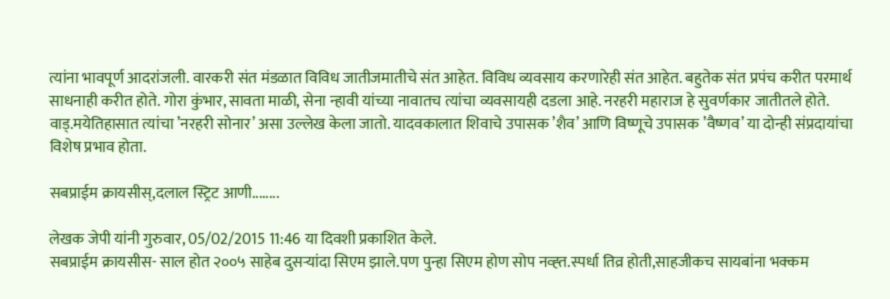त्यांना भावपूर्ण आदरांजली. वारकरी संत मंडळात विविध जातीजमातीचे संत आहेत. विविध व्यवसाय करणारेही संत आहेत. बहुतेक संत प्रपंच करीत परमार्थ साधनाही करीत होते. गोरा कुंभार, सावता माळी, सेना न्हावी यांच्या नावातच त्यांचा व्यवसायही दडला आहे. नरहरी महाराज हे सुवर्णकार जातीतले होते. वाड्‌.मयेतिहासात त्यांचा ’नरहरी सोनार’ असा उल्लेख केला जातो. यादवकालात शिवाचे उपासक ’शैव’ आणि विष्णूचे उपासक ’वैष्णव’ या दोन्ही संप्रदायांचा विशेष प्रभाव होता.

सबप्राईम क्रायसीस्,दलाल स्ट्रिट आणी........

लेखक जेपी यांनी गुरुवार, 05/02/2015 11:46 या दिवशी प्रकाशित केले.
सबप्राईम क्रायसीस- साल होत २००५ साहेब दुसर्‍यांदा सिएम झाले.पण पुन्हा सिएम होण सोप नव्ह्त.स्पर्धा तिव्र होती,साहजीकच सायबांना भक्कम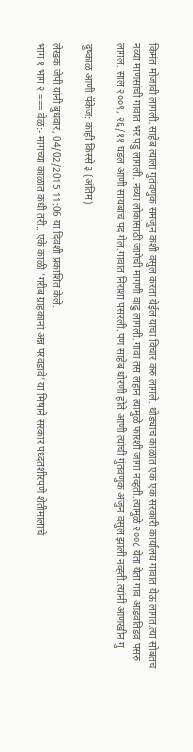किमंत मोजावी लागली.साहेब त्याला गुतंवणुक समजुन कशी वसुल करता येईल याचा विचार करु लागले. थोड्याच काळात एक एक सरकारी कार्यालय गावात येऊ लागत.त्या सोबतच नव्या माणसांची गावात भर पडु लागली. नव्या लोकांसाठी जागेची मागणी वाढु लागली.गावा तस लहान त्यामुळे फारशी जागा नव्हती.त्यामुळे २००८ येता येता गाव आडवतिडव पसरु लागल. साल २००९, २६/११ घडल आणी सायबांच पद गेल.गावात निराशा पसरली.पण साहेब धोरणी होते आणी त्यांची गुंतवणुक अजुन वसुल झाली नव्ह्ती.त्यांनी आणखीन गु

दुष्काळ आणी पॅकेज: काही किस्से ३ (अंतिम)

लेखक जेपी यांनी बुधवार, 04/02/2015 11:06 या दिवशी प्रकाशित केले.
भाग १ भाग २ === वेळ:- मागच्या काळात कधी तरी.. एके काळी 'गरीब ग्राहकानां अन्न परवडावे' या मिषाने सरकार पध्दतशीरपणे शेतीमालाचे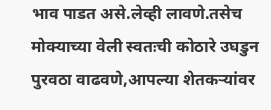भाव पाडत असे.लेव्ही लावणे.तसेच मोक्याच्या वेली स्वतःची कोठारे उघडुन पुरवठा वाढवणे,आपल्या शेतकर्‍यांवर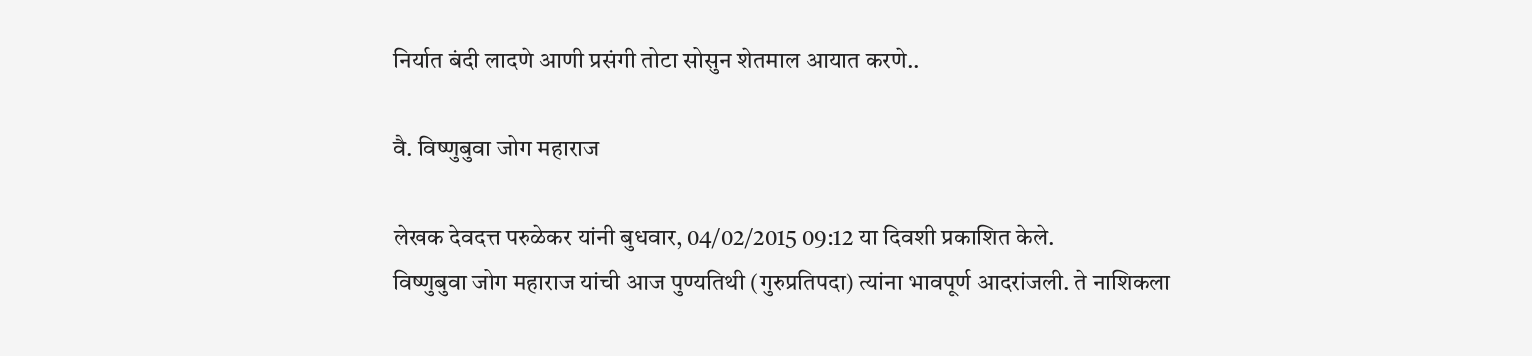निर्यात बंदी लादणे आणी प्रसंगी तोटा सोसुन शेतमाल आयात करणे..

वै. विष्णुबुवा जोग महाराज

लेखक देवदत्त परुळेकर यांनी बुधवार, 04/02/2015 09:12 या दिवशी प्रकाशित केले.
विष्णुबुवा जोग महाराज यांची आज पुण्यतिथी (गुरुप्रतिपदा) त्यांना भावपूर्ण आदरांजली. ते नाशिकला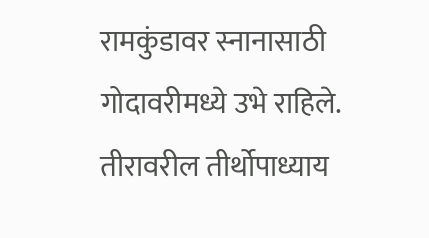रामकुंडावर स्नानासाठी गोदावरीमध्ये उभे राहिले. तीरावरील तीर्थोपाध्याय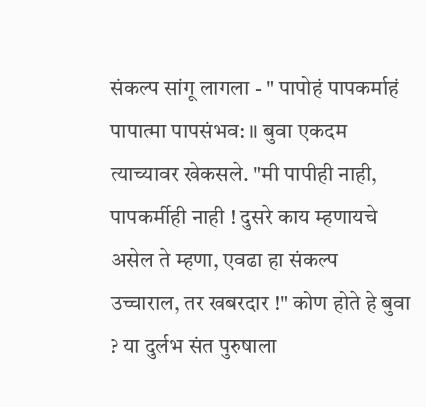संकल्प सांगू लागला - " पापोहं पापकर्माहं पापात्मा पापसंभव: ॥ बुवा एकदम त्याच्यावर खेकसले. "मी पापीही नाही, पापकर्मीही नाही ! दुसरे काय म्हणायचे असेल ते म्हणा, एवढा हा संकल्प उच्चाराल, तर खबरदार !" कोण होते हे बुवा ? या दुर्लभ संत पुरुषाला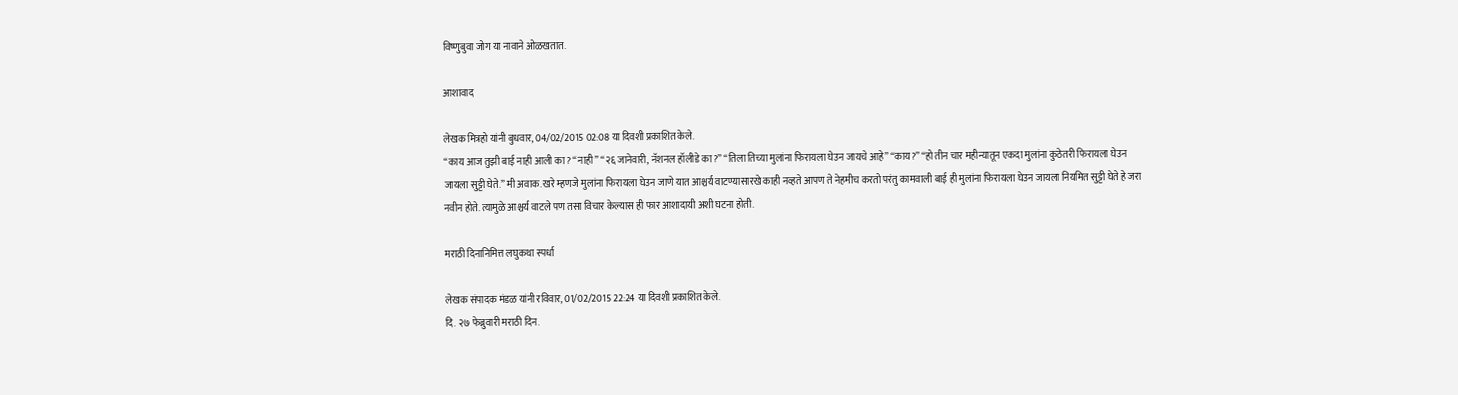विष्णुबुवा जोग या नावाने ओळखतात.

आशावाद

लेखक मित्रहो यांनी बुधवार, 04/02/2015 02:08 या दिवशी प्रकाशित केले.
“काय आज तुझी बाई नाही आली का? “नाही” “२६ जानेवारी, नॅशनल हॉलीडे का?” “तिला तिच्या मुलांना फिरायला घेउन जायचे आहे” “काय?” “हो तीन चार महीन्यातून एकदा मुलांना कुठेतरी फिरायला घेउन जायला सुट्टी घेते.” मी अवाक. खरे म्हणजे मुलांना फिरायला घेउन जाणे यात आश्चर्य वाटण्यासारखे काही नव्हते आपण ते नेहमीच करतो परंतु कामवाली बाई ही मुलांना फिरायला घेउन जायला नियमित सुट्टी घेते हे जरा नवीन होते. त्यामुळे आश्चर्य वाटले पण तसा विचार केल्यास ही फार आशादायी अशी घटना होती.

मराठी दिनानिमित्त लघुकथा स्पर्धा

लेखक संपादक मंडळ यांनी रविवार, 01/02/2015 22:24 या दिवशी प्रकाशित केले.
दि. २७ फेब्रुवारी मराठी दिन.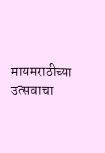मायमराठीच्या उत्सवाचा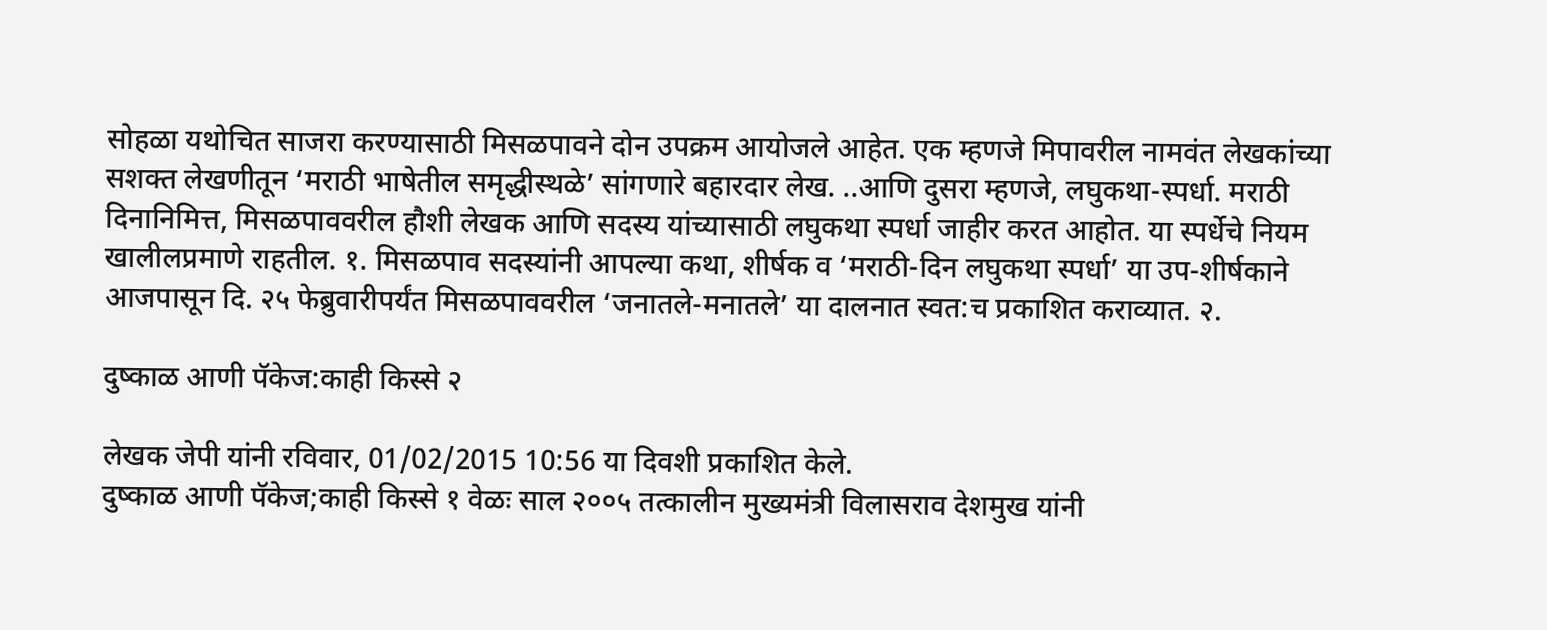सोहळा यथोचित साजरा करण्यासाठी मिसळपावने दोन उपक्रम आयोजले आहेत. एक म्हणजे मिपावरील नामवंत लेखकांच्या सशक्त लेखणीतून ‘मराठी भाषेतील समृद्धीस्थळे’ सांगणारे बहारदार लेख. ..आणि दुसरा म्हणजे, लघुकथा-स्पर्धा. मराठी दिनानिमित्त, मिसळपाववरील हौशी लेखक आणि सदस्य यांच्यासाठी लघुकथा स्पर्धा जाहीर करत आहोत. या स्पर्धेचे नियम खालीलप्रमाणे राहतील. १. मिसळपाव सदस्यांनी आपल्या कथा, शीर्षक व ‘मराठी-दिन लघुकथा स्पर्धा’ या उप-शीर्षकाने आजपासून दि. २५ फेब्रुवारीपर्यंत मिसळपाववरील ‘जनातले-मनातले’ या दालनात स्वत:च प्रकाशित कराव्यात. २.

दुष्काळ आणी पॅकेज:काही किस्से २

लेखक जेपी यांनी रविवार, 01/02/2015 10:56 या दिवशी प्रकाशित केले.
दुष्काळ आणी पॅकेज;काही किस्से १ वेळः साल २००५ तत्कालीन मुख्यमंत्री विलासराव देशमुख यांनी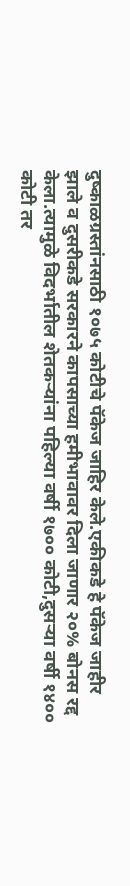दुष्काळग्रस्तांनसाठी १०७५ कोटीचे पॅकेज जाहिर केले.एकीकडे हे पॅकेज जाहीर झाले व दुसरीकडे सरकारने कापसाच्या हमीभावावर दिला जाणार २०% बोनस रद्द केला.त्यामुळे विदर्भातील शेतकर्‍यांना पहिल्या वर्षी १७०० कोटी,दुसर्‍या वर्षी १४०० कोटी तर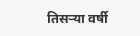तिसर्‍या वर्षी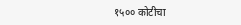१५०० कोटीचा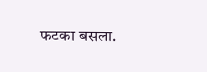फटका बसला.